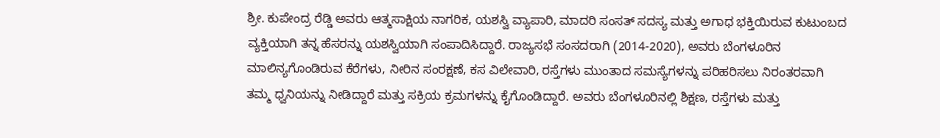ಶ್ರೀ. ಕುಪೇಂದ್ರ ರೆಡ್ಡಿ ಅವರು ಆತ್ಮಸಾಕ್ಷಿಯ ನಾಗರಿಕ, ಯಶಸ್ವಿ ವ್ಯಾಪಾರಿ, ಮಾದರಿ ಸಂಸತ್ ಸದಸ್ಯ ಮತ್ತು ಅಗಾಧ ಭಕ್ತಿಯಿರುವ ಕುಟುಂಬದ ವ್ಯಕ್ತಿಯಾಗಿ ತನ್ನ ಹೆಸರನ್ನು ಯಶಸ್ವಿಯಾಗಿ ಸಂಪಾದಿಸಿದ್ದಾರೆ. ರಾಜ್ಯಸಭೆ ಸಂಸದರಾಗಿ (2014-2020), ಅವರು ಬೆಂಗಳೂರಿನ ಮಾಲಿನ್ಯಗೊಂಡಿರುವ ಕೆರೆಗಳು, ನೀರಿನ ಸಂರಕ್ಷಣೆ, ಕಸ ವಿಲೇವಾರಿ, ರಸ್ತೆಗಳು ಮುಂತಾದ ಸಮಸ್ಯೆಗಳನ್ನು ಪರಿಹರಿಸಲು ನಿರಂತರವಾಗಿ ತಮ್ಮ ಧ್ವನಿಯನ್ನು ನೀಡಿದ್ದಾರೆ ಮತ್ತು ಸಕ್ರಿಯ ಕ್ರಮಗಳನ್ನು ಕೈಗೊಂಡಿದ್ದಾರೆ. ಅವರು ಬೆಂಗಳೂರಿನಲ್ಲಿ ಶಿಕ್ಷಣ, ರಸ್ತೆಗಳು ಮತ್ತು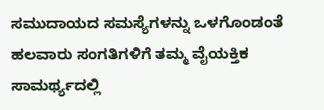ಸಮುದಾಯದ ಸಮಸ್ಯೆಗಳನ್ನು ಒಳಗೊಂಡಂತೆ ಹಲವಾರು ಸಂಗತಿಗಳಿಗೆ ತಮ್ಮ ವೈಯಕ್ತಿಕ ಸಾಮರ್ಥ್ಯದಲ್ಲಿ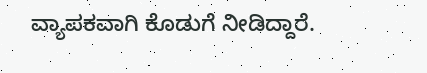ವ್ಯಾಪಕವಾಗಿ ಕೊಡುಗೆ ನೀಡಿದ್ದಾರೆ.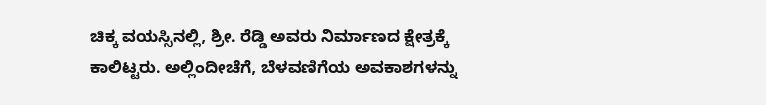ಚಿಕ್ಕ ವಯಸ್ಸಿನಲ್ಲಿ, ಶ್ರೀ. ರೆಡ್ಡಿ ಅವರು ನಿರ್ಮಾಣದ ಕ್ಷೇತ್ರಕ್ಕೆ ಕಾಲಿಟ್ಟರು. ಅಲ್ಲಿಂದೀಚೆಗೆ, ಬೆಳವಣಿಗೆಯ ಅವಕಾಶಗಳನ್ನು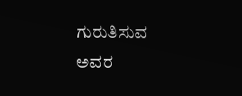ಗುರುತಿಸುವ ಅವರ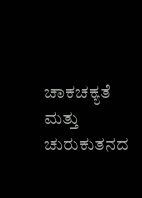ಚಾಕಚಕ್ಯತೆ ಮತ್ತು ಚುರುಕುತನದ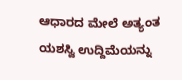ಆಧಾರದ ಮೇಲೆ ಅತ್ಯಂತ ಯಶಸ್ವಿ ಉದ್ದಿಮೆಯನ್ನು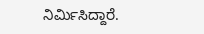ನಿರ್ಮಿಸಿದ್ದಾರೆ.